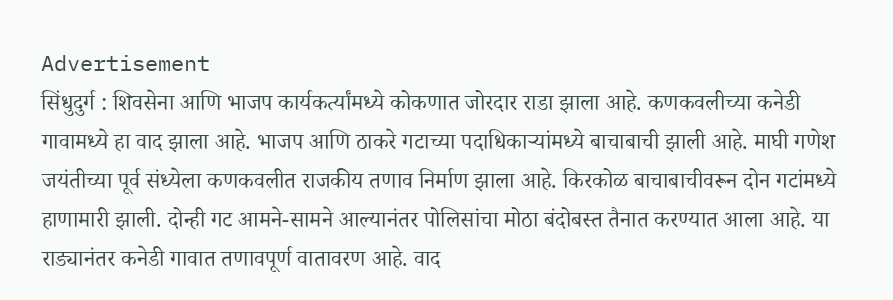Advertisement
सिंधुदुर्ग : शिवसेना आणि भाजप कार्यकर्त्यांमध्ये कोकणात जोरदार राडा झाला आहे. कणकवलीच्या कनेडी गावामध्ये हा वाद झाला आहे. भाजप आणि ठाकरे गटाच्या पदाधिकाऱ्यांमध्ये बाचाबाची झाली आहे. माघी गणेश जयंतीच्या पूर्व संध्येला कणकवलीत राजकीय तणाव निर्माण झाला आहे. किरकोळ बाचाबाचीवरून दोन गटांमध्ये हाणामारी झाली. दोन्ही गट आमने-सामने आल्यानंतर पोलिसांचा मोठा बंदोबस्त तैनात करण्यात आला आहे. या राड्यानंतर कनेडी गावात तणावपूर्ण वातावरण आहे. वाद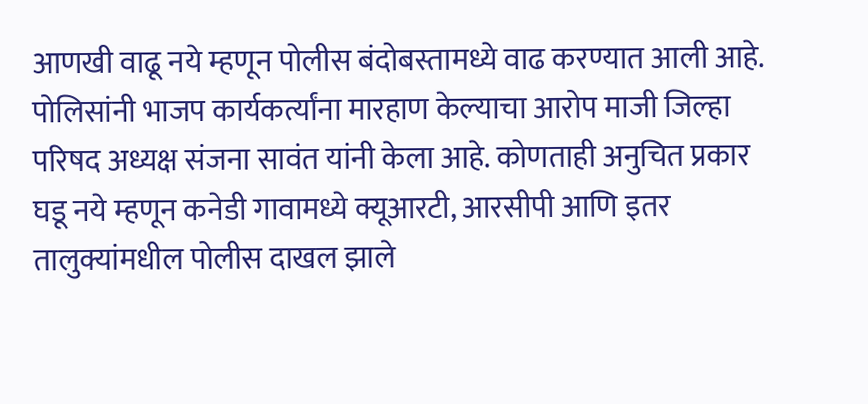आणखी वाढू नये म्हणून पोलीस बंदोबस्तामध्ये वाढ करण्यात आली आहे. पोलिसांनी भाजप कार्यकर्त्यांना मारहाण केल्याचा आरोप माजी जिल्हा परिषद अध्यक्ष संजना सावंत यांनी केला आहे. कोणताही अनुचित प्रकार घडू नये म्हणून कनेडी गावामध्ये क्यूआरटी, आरसीपी आणि इतर तालुक्यांमधील पोलीस दाखल झाले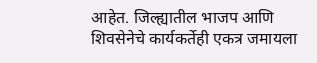आहेत. जिल्ह्यातील भाजप आणि शिवसेनेचे कार्यकर्तेही एकत्र जमायला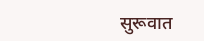सुरूवात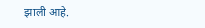झाली आहे.